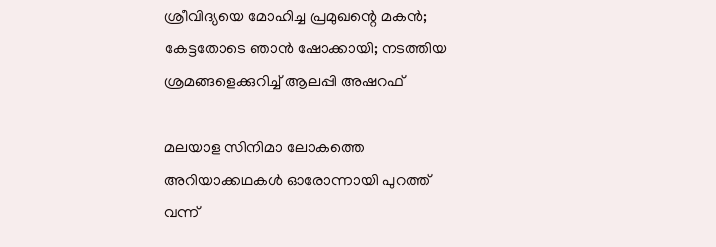ശ്രീവിദ്യയെ മോഹിച്ച പ്രമുഖന്റെ മകൻ; കേട്ടതോടെ ഞാൻ ഷോക്കായി; നടത്തിയ ശ്രമങ്ങളെക്കുറിച്ച് ആലപ്പി അഷറഫ്

മലയാള സിനിമാ ലോകത്തെ അറിയാക്കഥകൾ ഓരോന്നായി പുറത്ത് വന്ന്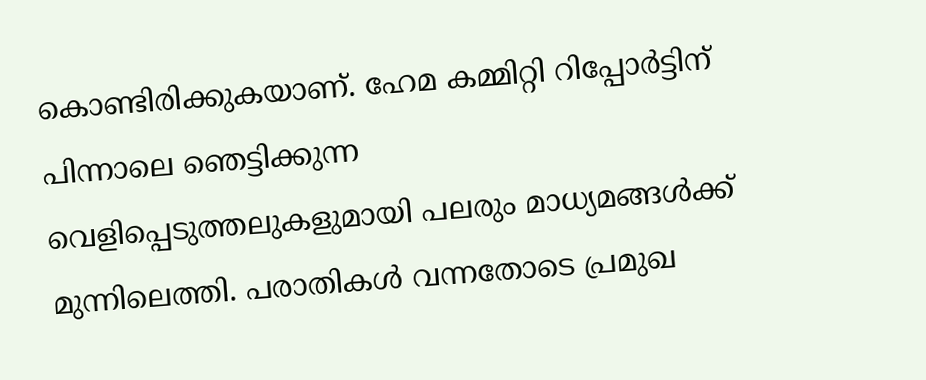കൊണ്ടിരിക്കുകയാണ്. ഹേമ കമ്മിറ്റി റിപ്പോർട്ടിന് പിന്നാലെ ഞെട്ടിക്കുന്ന വെളിപ്പെടുത്തലുകളുമായി പലരും മാധ്യമങ്ങൾക്ക് മുന്നിലെത്തി. പരാതികൾ വന്നതോടെ പ്രമുഖ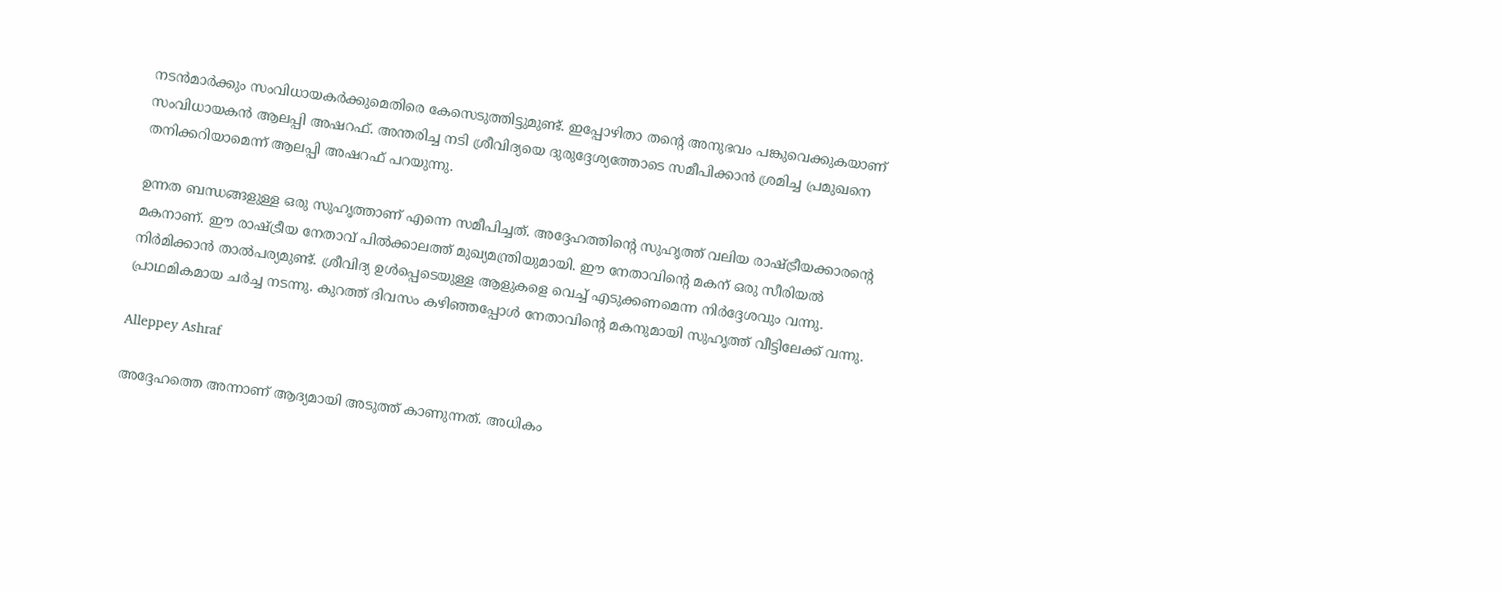നടൻമാർക്കും സംവിധായകർക്കുമെതിരെ കേസെടുത്തിട്ടുമുണ്ട്. ഇപ്പോഴിതാ തന്റെ അനുഭവം പങ്കുവെക്കുകയാണ് സംവിധായകൻ ആലപ്പി അഷറഫ്. അന്തരിച്ച നടി ശ്രീവിദ്യയെ ദുരുദ്ദേശ്യത്തോടെ സമീപിക്കാൻ ശ്രമിച്ച പ്രമുഖനെ തനിക്കറിയാമെന്ന് ആലപ്പി അഷറഫ് പറയുന്നു.

ഉന്നത ബന്ധങ്ങളുള്ള ഒരു സുഹൃത്താണ് എന്നെ സമീപിച്ചത്. അദ്ദേഹത്തിന്റെ സുഹൃത്ത് വലിയ രാഷ്ട്രീയക്കാരന്റെ മകനാണ്. ഈ രാഷ്ട്രീയ നേതാവ് പിൽക്കാലത്ത് മുഖ്യമന്ത്രിയുമായി. ഈ നേതാവിന്റെ മകന് ഒരു സീരിയൽ നിർമിക്കാൻ താൽപര്യമുണ്ട്. ശ്രീവിദ്യ ഉൾപ്പെടെയുള്ള ആളുകളെ വെച്ച് എ‌ടുക്കണമെന്ന നിർദ്ദേശവും വന്നു. പ്രാഥമികമായ ചർച്ച നടന്നു. കുറത്ത് ദിവസം കഴിഞ്ഞപ്പോൾ നേതാവിന്റെ മകനുമായി സുഹൃത്ത് വീട്ടിലേക്ക് വന്നു.

Alleppey Ashraf

അദ്ദേഹത്തെ അന്നാണ് ആദ്യമായി അടുത്ത് കാണുന്നത്. അധികം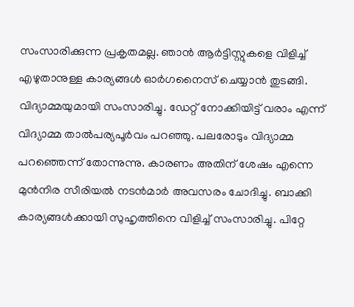സംസാരിക്കുന്ന പ്രകൃതമല്ല. ഞാൻ ആർട്ടിസ്റ്റുകളെ വിളിച്ച് എഴുതാനുള്ള കാര്യങ്ങൾ ഓർഗനൈസ് ചെയ്യാൻ തുടങ്ങി. വിദ്യാമ്മയുമായി സംസാരിച്ചു. ഡേറ്റ് നോക്കിയിട്ട് വരാം എന്ന് വിദ്യാമ്മ താൽപര്യപൂർവം പറഞ്ഞു. പലരോടും വിദ്യാമ്മ പറഞ്ഞെന്ന് തോന്നുന്നു. കാരണം അതിന് ശേഷം എന്നെ മുൻനിര സീരിയൽ നടൻമാർ അവസരം ചോദിച്ചു. ബാക്കി കാര്യങ്ങൾക്കായി സുഹൃത്തിനെ വിളിച്ച് സംസാരിച്ചു. പിറ്റേ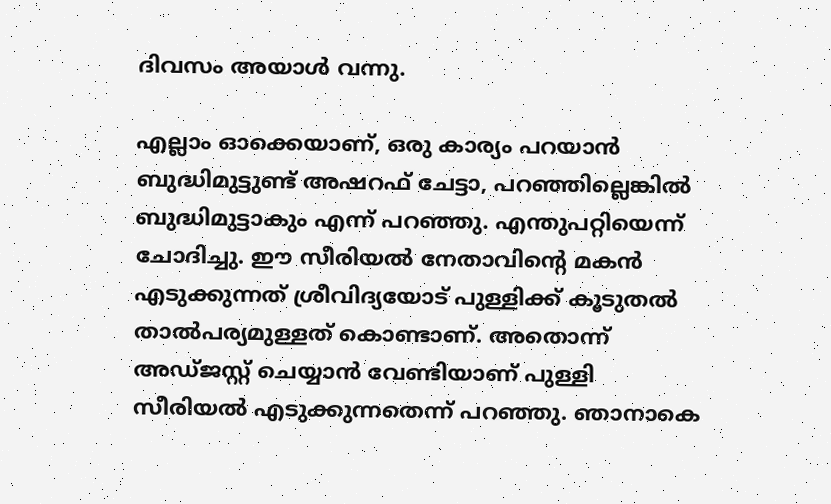ദിവസം അയാൾ വന്നു.

എല്ലാം ഓക്കെയാണ്, ഒരു കാര്യം പറയാൻ ബുദ്ധിമുട്ടുണ്ട് അഷറഫ് ചേട്ടാ, പറഞ്ഞില്ലെങ്കിൽ ബുദ്ധിമുട്ടാകും എന്ന് പറഞ്ഞു. എന്തുപറ്റിയെന്ന് ചോദിച്ചു. ഈ സീരിയൽ നേതാവിന്റെ മകൻ എടുക്കുന്നത് ശ്രീവിദ്യയോട് പുള്ളിക്ക് കൂടുതൽ താൽപര്യമുള്ളത് കൊണ്ടാണ്. അതൊന്ന് അഡ്ജസ്റ്റ് ചെയ്യാൻ വേണ്ടിയാണ് പുള്ളി സീരിയൽ എടുക്കുന്നതെന്ന് പറഞ്ഞു. ഞാനാകെ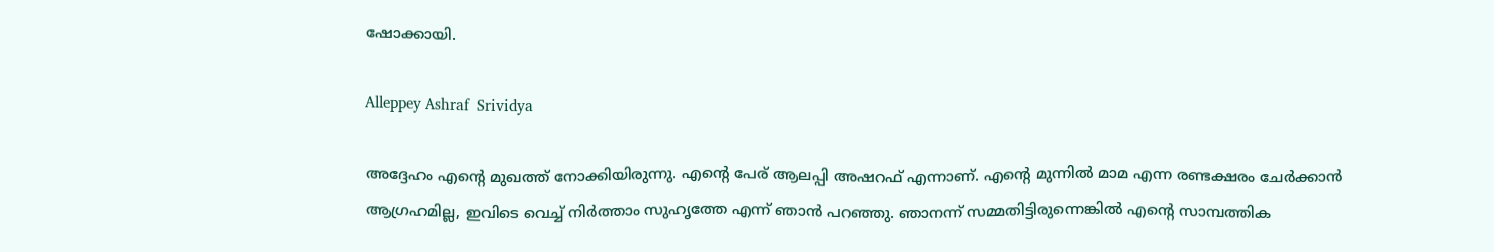ഷോക്കായി.

Alleppey Ashraf  Srividya

അദ്ദേഹം എന്റെ മുഖത്ത് നോക്കിയിരുന്നു. എന്റെ പേര് ആലപ്പി അഷറഫ് എന്നാണ്. എന്റെ മുന്നിൽ മാമ എന്ന രണ്ടക്ഷരം ചേർക്കാൻ ആഗ്രഹമില്ല, ഇവിടെ വെച്ച് നിർത്താം സുഹൃത്തേ എന്ന് ഞാൻ പറഞ്ഞു. ഞാനന്ന് സമ്മതിട്ടിരുന്നെങ്കിൽ എന്റെ സാമ്പത്തിക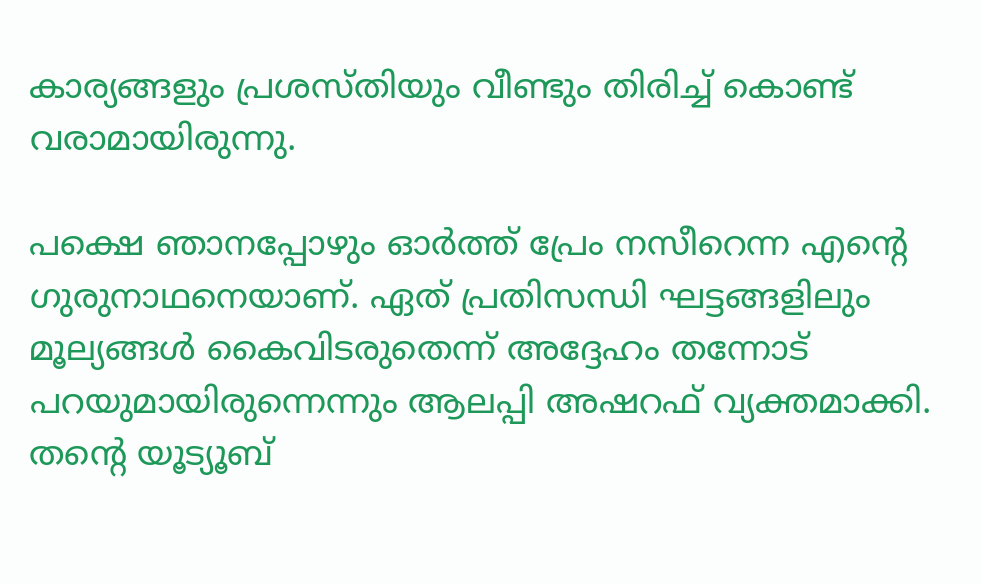കാര്യങ്ങളും പ്രശസ്തിയും വീണ്ടും തിരിച്ച് കൊണ്ട് വരാമായിരുന്നു.

പക്ഷെ ഞാനപ്പോഴും ഓർത്ത് പ്രേം നസീറെന്ന എന്റെ ഗുരുനാഥനെയാണ്. ഏത് പ്രതിസന്ധി ഘട്ടങ്ങളിലും മൂല്യങ്ങൾ കൈവിടരുതെന്ന് അദ്ദേഹം തന്നോട് പറയുമായിരുന്നെന്നും ആലപ്പി അഷറഫ് വ്യക്തമാക്കി. തന്റെ യൂട്യൂബ്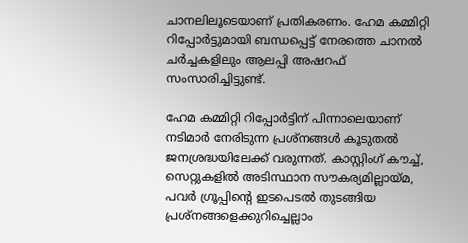ചാനലിലൂടെയാണ് പ്രതികരണം. ഹേമ കമ്മിറ്റി റിപ്പോർട്ടുമായി ബന്ധപ്പെട്ട് നേരത്തെ ചാനൽ ചർച്ചകളിലും ആലപ്പി അഷറഫ് സംസാരിച്ചിട്ടുണ്ട്.

ഹേമ കമ്മിറ്റി റിപ്പോർട്ടിന് പിന്നാലെയാണ് നടിമാർ നേരിടുന്ന പ്രശ്നങ്ങൾ കൂടുതൽ ജനശ്രദ്ധയിലേക്ക് വരുന്നത്. കാസ്റ്റിംഗ് കൗച്ച്, സെറ്റുകളിൽ അടിസ്ഥാന സൗകര്യമില്ലായ്മ, പവർ ഗ്രൂപ്പിന്റെ ഇടപെടൽ തുടങ്ങിയ പ്രശ്നങ്ങളെക്കുറിച്ചെല്ലാം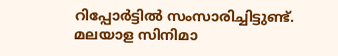റിപ്പോർട്ടിൽ സംസാരിച്ചിട്ടുണ്ട്. മലയാള സിനിമാ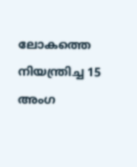ലോകത്തെ നിയന്ത്രിച്ച 15 അംഗ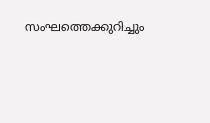സംഘത്തെക്കുറിച്ചും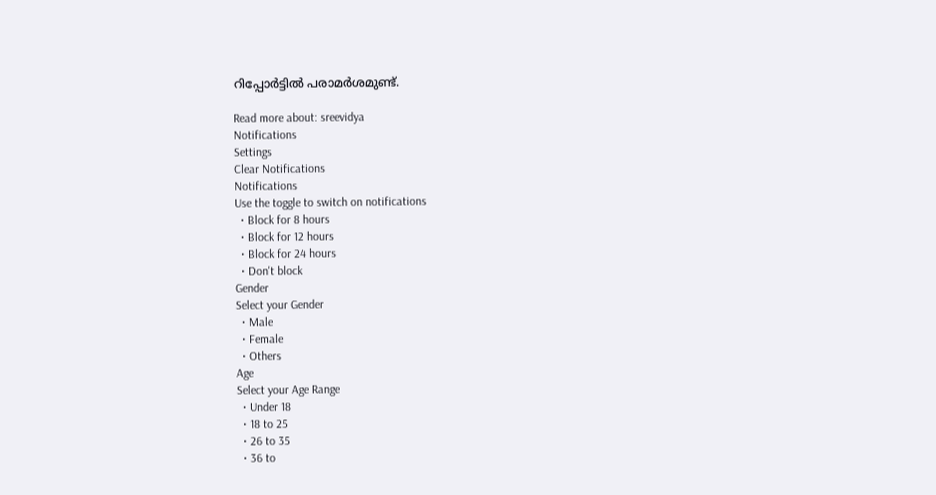റിപ്പോർട്ടിൽ പരാമർശമുണ്ട്.

Read more about: sreevidya
Notifications
Settings
Clear Notifications
Notifications
Use the toggle to switch on notifications
  • Block for 8 hours
  • Block for 12 hours
  • Block for 24 hours
  • Don't block
Gender
Select your Gender
  • Male
  • Female
  • Others
Age
Select your Age Range
  • Under 18
  • 18 to 25
  • 26 to 35
  • 36 to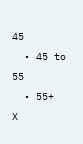45
  • 45 to 55
  • 55+
X